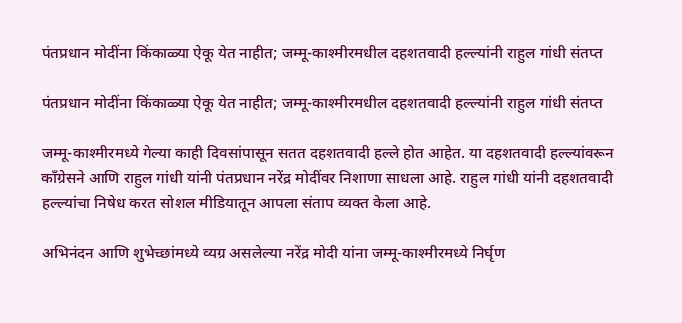पंतप्रधान मोदींना किंकाळ्या ऐकू येत नाहीत; जम्मू-काश्मीरमधील दहशतवादी हल्ल्यांनी राहुल गांधी संतप्त

पंतप्रधान मोदींना किंकाळ्या ऐकू येत नाहीत; जम्मू-काश्मीरमधील दहशतवादी हल्ल्यांनी राहुल गांधी संतप्त

जम्मू-काश्मीरमध्ये गेल्या काही दिवसांपासून सतत दहशतवादी हल्ले होत आहेत. या दहशतवादी हल्ल्यांवरून काँग्रेसने आणि राहुल गांधी यांनी पंतप्रधान नरेंद्र मोदींवर निशाणा साधला आहे. राहुल गांधी यांनी दहशतवादी हल्ल्यांचा निषेध करत सोशल मीडियातून आपला संताप व्यक्त केला आहे.

अभिनंदन आणि शुभेच्छांमध्ये व्यग्र असलेल्या नरेंद्र मोदी यांना जम्मू-काश्मीरमध्ये निर्घृण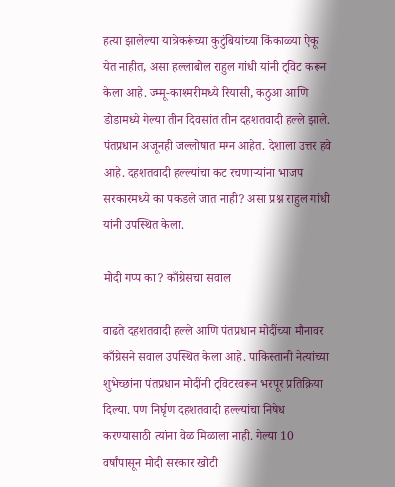हत्या झालेल्या यात्रेकरूंच्या कुटुंबियांच्या किंकाळ्या ऐकू येत नाहीत, असा हल्लाबोल राहुल गांधी यांनी ट्विट करून केला आहे. ज्म्मू-काश्मरीमध्ये रियासी, कठुआ आणि डोडामध्ये गेल्या तीन दिवसांत तीन दहशतवादी हल्ले झाले. पंतप्रधान अजूनही जल्लोषात मग्न आहेत. देशाला उत्तर हवे आहे. दहशतवादी हल्ल्यांचा कट रचणाऱ्यांना भाजप सरकारमध्ये का पकडले जात नाही? असा प्रश्न राहुल गांधी यांनी उपस्थित केला.

मोदी गप्प का? काँग्रेसचा सवाल

वाढते दहशतवादी हल्ले आणि पंतप्रधान मोदींच्या मौनावर काँग्रेसने सवाल उपस्थित केला आहे. पाकिस्तानी नेत्यांच्या शुभेच्छांना पंतप्रधान मोदींनी ट्विटरवरून भरपूर प्रतिक्रिया दिल्या. पण निर्घृण दहशतवादी हल्ल्यांचा निषेध करण्यासाठी त्यांना वेळ मिळाला नाही. गेल्या 10 वर्षांपासून मोदी सरकार खोटी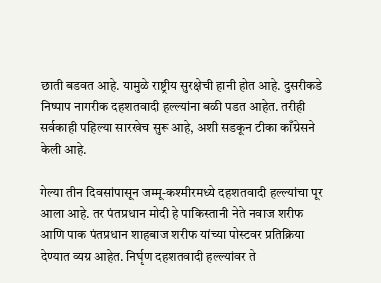छाती बडवत आहे. यामुळे राष्ट्रीय सुरक्षेची हानी होत आहे. दुसरीकडे निष्पाप नागरीक दहशतवादी हल्ल्यांना बळी पडत आहेत. तरीही सर्वकाही पहिल्या सारखेच सुरू आहे, अशी सडकून टीका काँग्रेसने केली आहे.

गेल्या तीन दिवसांपासून जम्मू-कश्मीरमध्ये दहशतवादी हल्ल्यांचा पूर आला आहे. तर पंतप्रधान मोदी हे पाकिस्तानी नेते नवाज शरीफ आणि पाक पंतप्रधान शाहबाज शरीफ यांच्या पोस्टवर प्रतिक्रिया देण्यात व्यग्र आहेत. निर्घृण दहशतवादी हल्ल्यांवर ते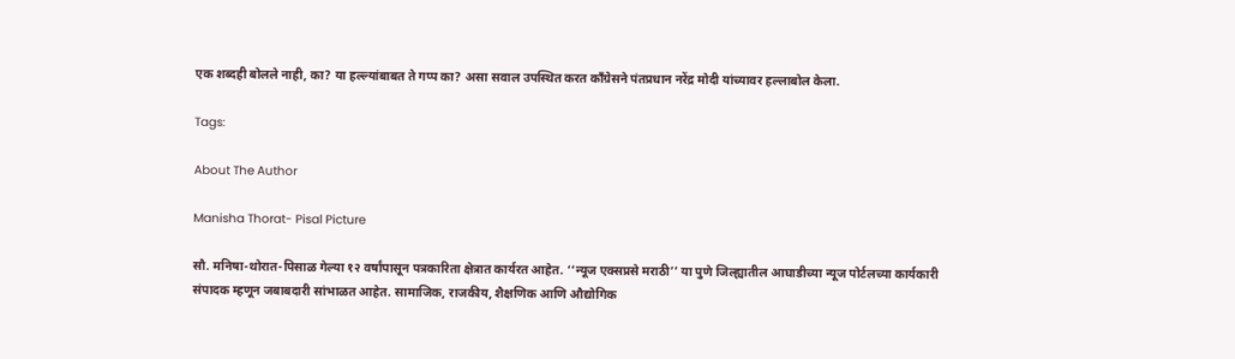एक शब्दही बोलले नाही, का? या हल्ल्यांबाबत ते गप्प का? असा सवाल उपस्थित करत काँग्रेसने पंतप्रधान नरेंद्र मोदी यांच्यावर हल्लाबोल केला.

Tags:

About The Author

Manisha Thorat- Pisal Picture

सौ. मनिषा-थोरात-पिसाळ गेल्या १२ वर्षांपासून पत्रकारिता क्षेत्रात कार्यरत आहेत. ‘‘न्यूज एक्सप्रसे मराठी’’ या पुणे जिल्ह्यातील आघाडीच्या न्यूज पोर्टलच्या कार्यकारी संपादक म्हणून जबाबदारी सांभाळत आहेत. सामाजिक, राजकीय, शैक्षणिक आणि औद्योगिक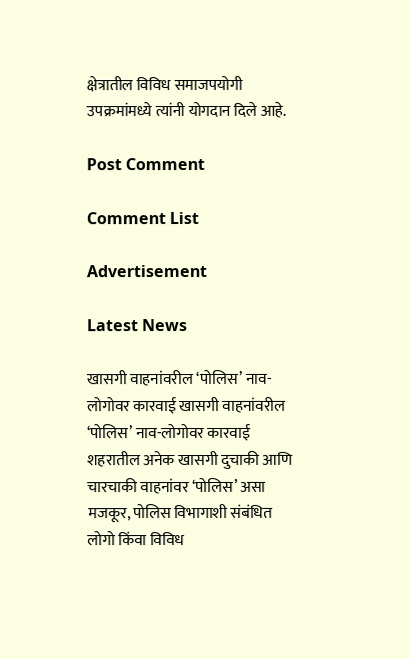क्षेत्रातील विविध समाजपयोगी उपक्रमांमध्ये त्यांनी योगदान दिले आहे.

Post Comment

Comment List

Advertisement

Latest News

खासगी वाहनांवरील ‘पोलिस’ नाव-लोगोवर कारवाई खासगी वाहनांवरील ‘पोलिस’ नाव-लोगोवर कारवाई
शहरातील अनेक खासगी दुचाकी आणि चारचाकी वाहनांवर ‘पोलिस’ असा मजकूर, पोलिस विभागाशी संबंधित लोगो किंवा विविध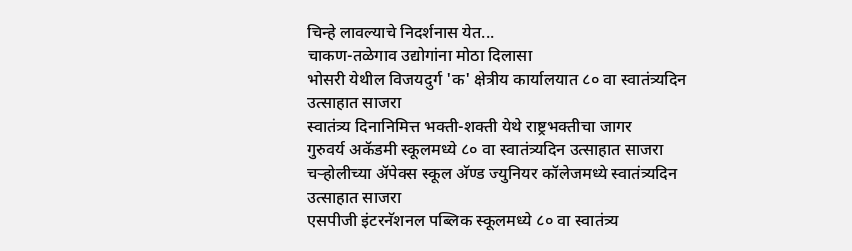चिन्हे लावल्याचे निदर्शनास येत...
चाकण-तळेगाव उद्योगांना मोठा दिलासा
भोसरी येथील विजयदुर्ग 'क' क्षेत्रीय कार्यालयात ८० वा स्वातंत्र्यदिन उत्साहात साजरा
स्वातंत्र्य दिनानिमित्त भक्ती-शक्ती येथे राष्ट्रभक्तीचा जागर
गुरुवर्य अकॅडमी स्कूलमध्ये ८० वा स्वातंत्र्यदिन उत्साहात साजरा
चऱ्होलीच्या अ‍ॅपेक्स स्कूल अ‍ॅण्ड ज्युनियर कॉलेजमध्ये स्वातंत्र्यदिन उत्साहात साजरा
एसपीजी इंटरनॅशनल पब्लिक स्कूलमध्ये ८० वा स्वातंत्र्य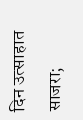दिन उत्साहात साजरा;